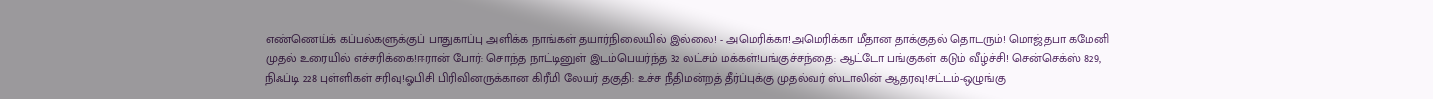எண்ணெய்க் கப்பல்களுக்குப் பாதுகாப்பு அளிக்க நாங்கள் தயார்நிலையில் இல்லை! - அமெரிக்கா!அமெரிக்கா மீதான தாக்குதல் தொடரும்! மொஜ்தபா கமேனி முதல் உரையில் எச்சரிக்கை!ஈரான் போர்: சொந்த நாட்டினுள் இடம்பெயர்ந்த 32 லட்சம் மக்கள்!பங்குச்சந்தை: ஆட்டோ பங்குகள் கடும் வீழ்ச்சி! சென்செக்ஸ் 829, நிஃப்டி 228 புள்ளிகள் சரிவு!ஓபிசி பிரிவினருக்கான கிரீமி லேயர் தகுதி: உச்ச நீதிமன்றத் தீர்ப்புக்கு முதல்வர் ஸ்டாலின் ஆதரவு!சட்டம்-ஒழுங்கு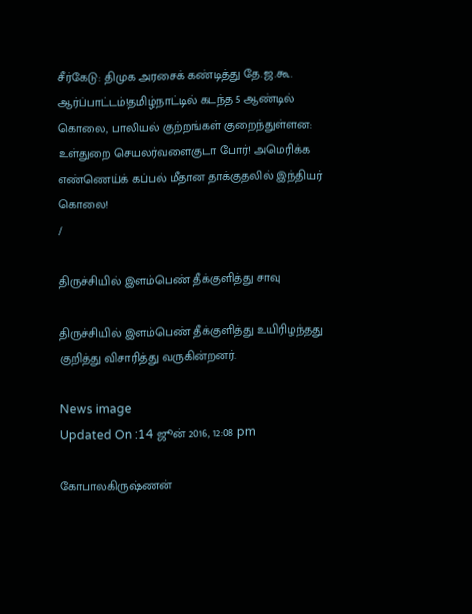சீர்கேடு: திமுக அரசைக் கண்டித்து தே.ஜ.கூ. ஆர்ப்பாட்டம்!தமிழ்நாட்டில் கடந்த 5 ஆண்டில் கொலை, பாலியல் குற்றங்கள் குறைந்துள்ளன: உள்துறை செயலர்வளைகுடா போர்! அமெரிக்க எண்ணெய்க் கப்பல் மீதான தாக்குதலில் இந்தியர் கொலை!
/

திருச்சியில் இளம்பெண் தீக்குளித்து சாவு

திருச்சியில் இளம்பெண் தீக்குளித்து உயிரிழந்தது குறித்து விசாரித்து வருகின்றனர்.

News image
Updated On :14 ஜூன் 2016, 12:08 pm

கோபாலகிருஷ்ணன்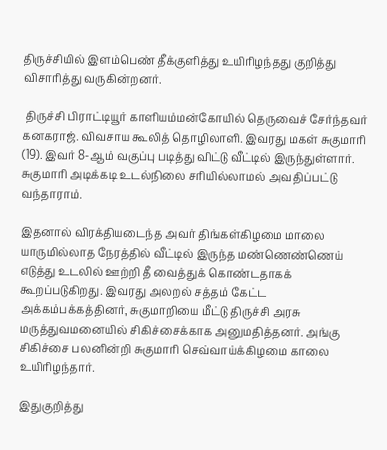திருச்சியில் இளம்பெண் தீக்குளித்து உயிரிழந்தது குறித்து விசாரித்து வருகின்றனர்.

 திருச்சி பிராட்டியூர் காளியம்மன்கோயில் தெருவைச் சேர்ந்தவர் கனகராஜ். விவசாய கூலித் தொழிலாளி. இவரது மகள் சுகுமாரி (19). இவர் 8-ஆம் வகுப்பு படித்து விட்டு வீட்டில் இருந்துள்ளார். சுகுமாரி அடிக்கடி உடல்நிலை சரியில்லாமல் அவதிப்பட்டு வந்தாராம்.

இதனால் விரக்தியடைந்த அவர் திங்கள்கிழமை மாலை யாருமில்லாத நேரத்தில் வீட்டில் இருந்த மண்ணெண்ணெய் எடுத்து உடலில் ஊற்றி தீ வைத்துக் கொண்டதாகக் கூறப்படுகிறது. இவரது அலறல் சத்தம் கேட்ட அக்கம்பக்கத்தினர், சுகுமாறியை மீட்டு திருச்சி அரசு மருத்துவமனையில் சிகிச்சைக்காக அனுமதித்தனர். அங்கு சிகிச்சை பலனின்றி சுகுமாரி செவ்வாய்க்கிழமை காலை உயிரிழந்தார்.

இதுகுறித்து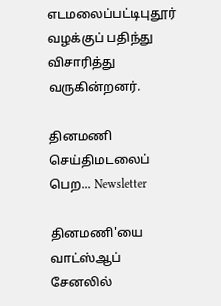எடமலைப்பட்டிபுதூர் வழக்குப் பதிந்து விசாரித்து வருகின்றனர்.

தினமணி செய்திமடலைப் பெற... Newsletter

தினமணி'யை வாட்ஸ்ஆப் சேனலில்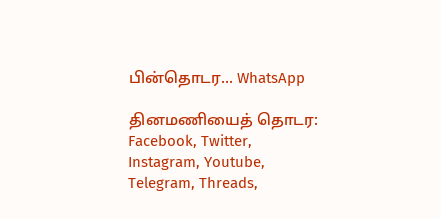பின்தொடர... WhatsApp

தினமணியைத் தொடர: Facebook, Twitter, Instagram, Youtube, Telegram, Threads,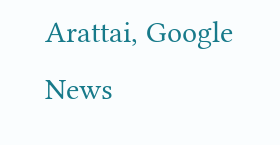Arattai, Google News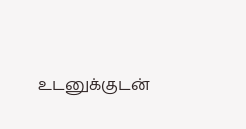உடனுக்குடன்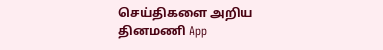செய்திகளை அறிய தினமணி App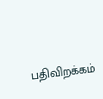பதிவிறக்கம்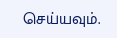செய்யவும்.